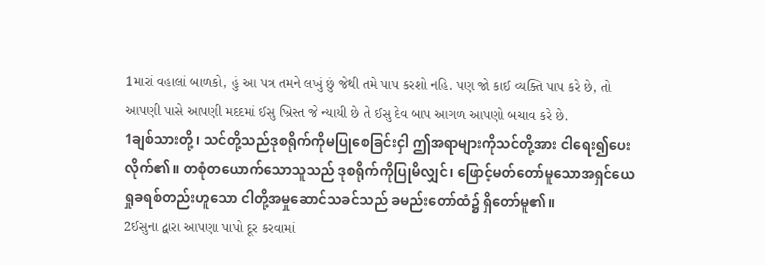1મારાં વહાલાં બાળકો, હું આ પત્ર તમને લખું છું જેથી તમે પાપ કરશો નહિ. પણ જો કાઈ વ્યક્તિ પાપ કરે છે, તો આપણી પાસે આપણી મદદમાં ઈસુ ખ્રિસ્ત જે ન્યાયી છે તે ઈસુ દેવ બાપ આગળ આપણો બચાવ કરે છે.
1ချစ်သားတို့၊ သင်တို့သည်ဒုစရိုက်ကိုမပြုစေခြင်းငှါ ဤအရာများကိုသင်တို့အား ငါရေး၍ပေးလိုက်၏။ တစုံတယောက်သောသူသည် ဒုစရိုက်ကိုပြုမိလျှင်၊ ဖြောင့်မတ်တော်မူသောအရှင်ယေရှုခရစ်တည်းဟူသော ငါတို့အမှုဆောင်သခင်သည် ခမည်းတော်ထံ၌ ရှိတော်မူ၏။
2ઈસુના દ્વારા આપણા પાપો દૂર કરવામાં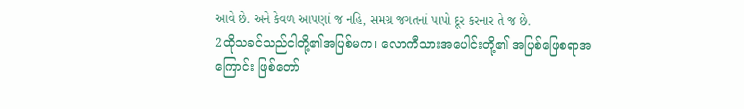આવે છે. અને કેવળ આપણાં જ નહિ, સમગ્ર જગતનાં પાપો દૂર કરનાર તે જ છે.
2ထိုသခင်သည်ငါတို့၏အပြစ်မက၊ လောကီသားအပေါင်းတို့၏ အပြစ်ဖြေစရာအကြောင်း ဖြစ်တော်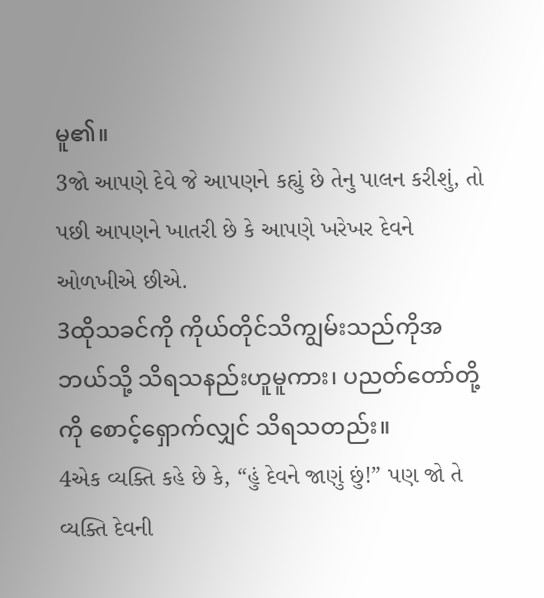မူ၏။
3જો આપણે દેવે જે આપણને કહ્યું છે તેનુ પાલન કરીશું, તો પછી આપણને ખાતરી છે કે આપણે ખરેખર દેવને ઓળખીએ છીએ.
3ထိုသခင်ကို ကိုယ်တိုင်သိကျွမ်းသည်ကိုအဘယ်သို့ သိရသနည်းဟူမူကား၊ ပညတ်တော်တို့ကို စောင့်ရှောက်လျှင် သိရသတည်း။
4એક વ્યક્તિ કહે છે કે, “હું દેવને જાણું છું!” પણ જો તે વ્યક્તિ દેવની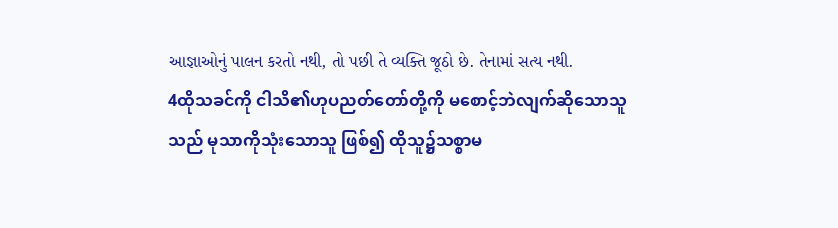આજ્ઞાઓનું પાલન કરતો નથી, તો પછી તે વ્યક્તિ જૂઠો છે. તેનામાં સત્ય નથી.
4ထိုသခင်ကို ငါသိ၏ဟုပညတ်တော်တို့ကို မစောင့်ဘဲလျက်ဆိုသောသူသည် မုသာကိုသုံးသောသူ ဖြစ်၍ ထိုသူ၌သစ္စာမ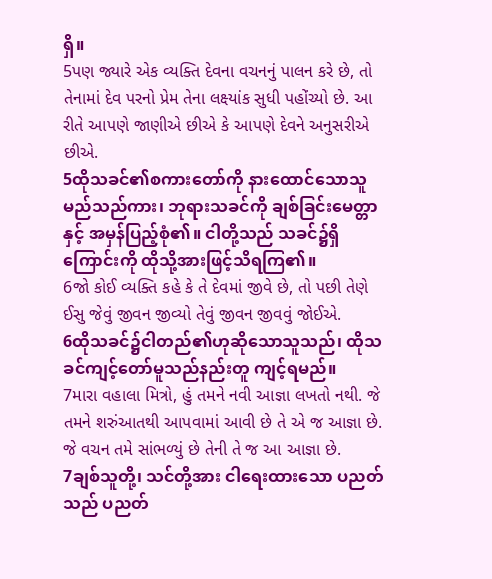ရှိ။
5પણ જ્યારે એક વ્યક્તિ દેવના વચનનું પાલન કરે છે, તો તેનામાં દેવ પરનો પ્રેમ તેના લક્ષ્યાંક સુધી પહોંચ્યો છે. આ રીતે આપણે જાણીએ છીએ કે આપણે દેવને અનુસરીએ છીએ.
5ထိုသခင်၏စကားတော်ကို နားထောင်သောသူ မည်သည်ကား၊ ဘုရားသခင်ကို ချစ်ခြင်းမေတ္တာနှင့် အမှန်ပြည့်စုံ၏။ ငါတို့သည် သခင်၌ရှိကြောင်းကို ထိုသို့အားဖြင့်သိရကြ၏။
6જો કોઈ વ્યક્તિ કહે કે તે દેવમાં જીવે છે, તો પછી તેણે ઈસુ જેવું જીવન જીવ્યો તેવું જીવન જીવવું જોઈએ.
6ထိုသခင်၌ငါတည်၏ဟုဆိုသောသူသည်၊ ထိုသခင်ကျင့်တော်မူသည်နည်းတူ ကျင့်ရမည်။
7મારા વહાલા મિત્રો, હું તમને નવી આજ્ઞા લખતો નથી. જે તમને શરુંઆતથી આપવામાં આવી છે તે એ જ આજ્ઞા છે. જે વચન તમે સાંભળ્યું છે તેની તે જ આ આજ્ઞા છે.
7ချစ်သူတို့၊ သင်တို့အား ငါရေးထားသော ပညတ်သည် ပညတ်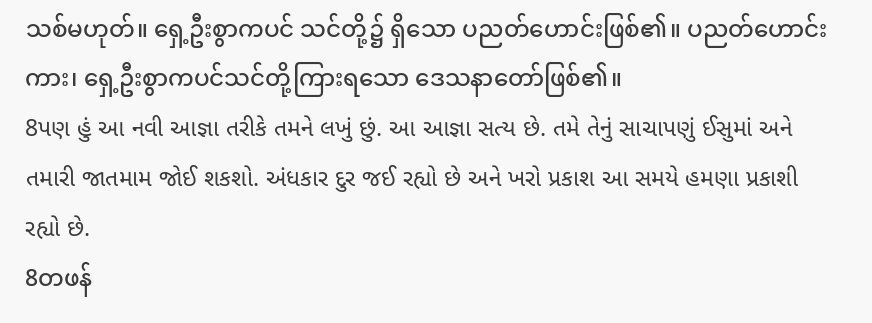သစ်မဟုတ်။ ရှေ့ဦးစွာကပင် သင်တို့၌ ရှိသော ပညတ်ဟောင်းဖြစ်၏။ ပညတ်ဟောင်းကား၊ ရှေ့ဦးစွာကပင်သင်တို့ကြားရသော ဒေသနာတော်ဖြစ်၏။
8પણ હું આ નવી આજ્ઞા તરીકે તમને લખું છું. આ આજ્ઞા સત્ય છે. તમે તેનું સાચાપણું ઈસુમાં અને તમારી જાતમામ જોઈ શકશો. અંધકાર દુર જઈ રહ્યો છે અને ખરો પ્રકાશ આ સમયે હમણા પ્રકાશી રહ્યો છે.
8တဖန်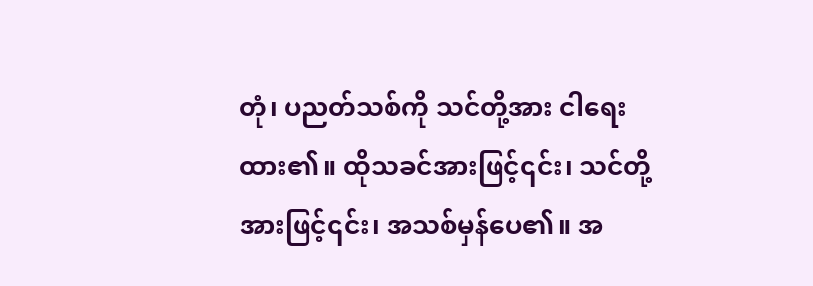တုံ၊ ပညတ်သစ်ကို သင်တို့အား ငါရေးထား၏။ ထိုသခင်အားဖြင့်၎င်း၊ သင်တို့အားဖြင့်၎င်း၊ အသစ်မှန်ပေ၏။ အ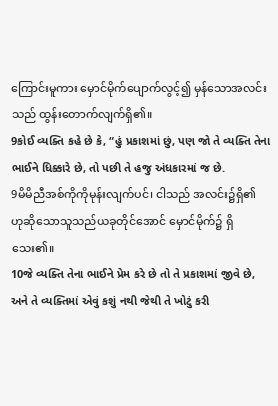ကြောင်းမူကား မှောင်မိုက်ပျောက်လွင့်၍ မှန်သောအလင်းသည် ထွန်းတောက်လျက်ရှိ၏။
9કોઈ વ્યક્તિ કહે છે કે, “હું પ્રકાશમાં છું, પણ જો તે વ્યક્તિ તેના ભાઈને ધિક્કારે છે, તો પછી તે હજુ અંધકારમાં જ છે.
9မိမိညီအစ်ကိုကိုမုန်းလျက်ပင်၊ ငါသည် အလင်း၌ရှိ၏ ဟုဆိုသောသူသည်ယခုတိုင်အောင် မှောင်မိုက်၌ ရှိသေး၏။
10જે વ્યક્તિ તેના ભાઈને પ્રેમ કરે છે તો તે પ્રકાશમાં જીવે છે, અને તે વ્યક્તિમાં એવું કશું નથી જેથી તે ખોટું કરી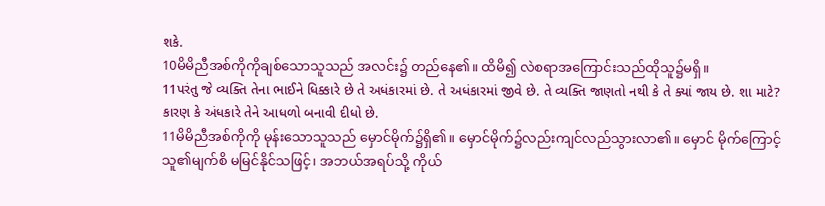શકે.
10မိမိညီအစ်ကိုကိုချစ်သောသူသည် အလင်း၌ တည်နေ၏။ ထိမိ၍ လဲစရာအကြောင်းသည်ထိုသူ၌မရှိ။
11પરંતુ જે વ્યક્તિ તેના ભાઈને ધિક્કારે છે તે અધંકારમાં છે. તે અધંકારમાં જીવે છે. તે વ્યક્તિ જાણતો નથી કે તે ક્યાં જાય છે. શા માટે? કારણ કે અંધકારે તેને આધળો બનાવી દીધો છે.
11မိမိညီအစ်ကိုကို မုန်းသောသူသည် မှောင်မိုက်၌ရှိ၏။ မှောင်မိုက်၌လည်းကျင်လည်သွားလာ၏။ မှောင် မိုက်ကြောင့်သူ၏မျက်စိ မမြင်နိုင်သဖြင့်၊ အဘယ်အရပ်သို့ ကိုယ်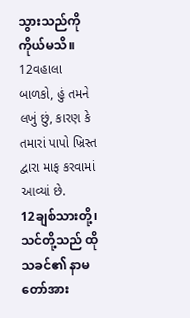သွားသည်ကိုကိုယ်မသိ။
12વહાલા બાળકો, હું તમને લખું છું, કારણ કે તમારાં પાપો ખ્રિસ્ત દ્વારા માફ કરવામાં આવ્યાં છે.
12ချစ်သားတို့၊ သင်တို့သည် ထိုသခင်၏ နာမတော်အား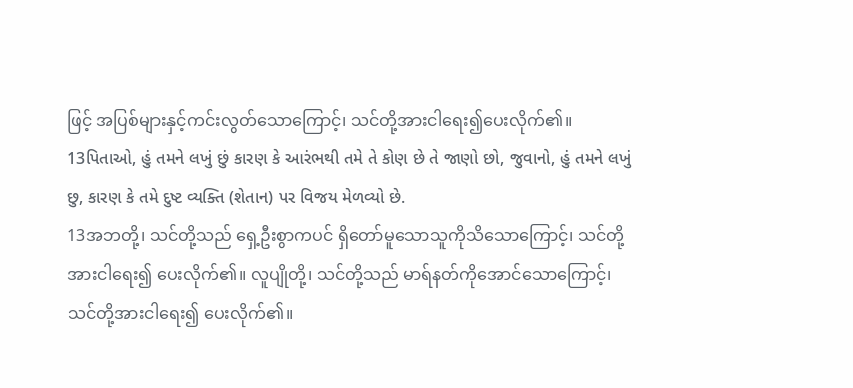ဖြင့် အပြစ်များနှင့်ကင်းလွတ်သောကြောင့်၊ သင်တို့အားငါရေး၍ပေးလိုက်၏။
13પિતાઓ, હું તમને લખું છું કારણ કે આરંભથી તમે તે કોણ છે તે જાણો છો, જુવાનો, હું તમને લખું છુ, કારણ કે તમે દુષ્ટ વ્યક્તિ (શેતાન) પર વિજય મેળવ્યો છે.
13အဘတို့၊ သင်တို့သည် ရှေ့ဦးစွာကပင် ရှိတော်မူသောသူကိုသိသောကြောင့်၊ သင်တို့အားငါရေး၍ ပေးလိုက်၏။ လူပျိုတို့၊ သင်တို့သည် မာရ်နတ်ကိုအောင်သောကြောင့်၊ သင်တို့အားငါရေး၍ ပေးလိုက်၏။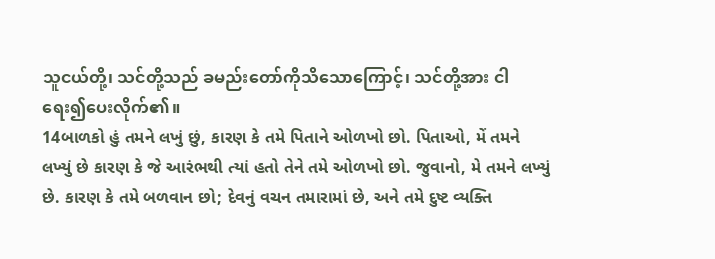သူငယ်တို့၊ သင်တို့သည် ခမည်းတော်ကိုသိသောကြောင့်၊ သင်တို့အား ငါရေး၍ပေးလိုက်၏။
14બાળકો હું તમને લખું છું, કારણ કે તમે પિતાને ઓળખો છો. પિતાઓ, મેં તમને લખ્યું છે કારણ કે જે આરંભથી ત્યાં હતો તેને તમે ઓળખો છો. જુવાનો, મે તમને લખ્યું છે. કારણ કે તમે બળવાન છો; દેવનું વચન તમારામાં છે, અને તમે દુષ્ટ વ્યક્તિ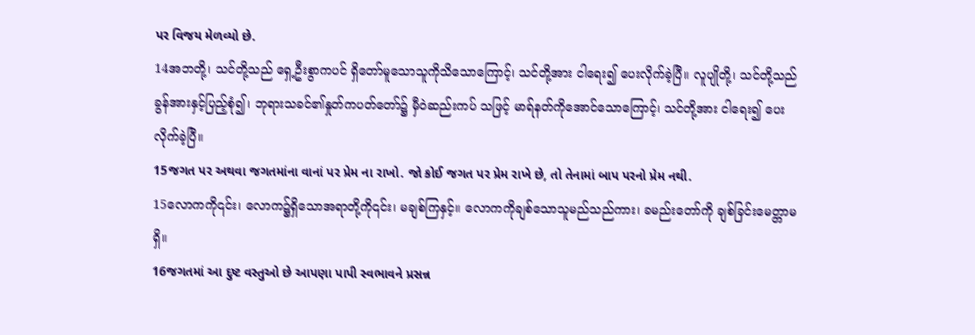પર વિજય મેળવ્યો છે.
14အဘတို့၊ သင်တို့သည် ရှေ့ဦးစွာကပင် ရှိတော်မူသောသူကိုသိသောကြောင့်၊ သင်တို့အား ငါရေး၍ ပေးလိုက်ခဲ့ပြီ။ လူပျိုတို့၊ သင်တို့သည် ခွန်အားနှင့်ပြည့်စုံ၍၊ ဘုရားသခင်၏နှုတ်ကပတ်တော်၌ မှီဝဲဆည်းကပ် သဖြင့် မာရ်နတ်ကိုအောင်သောကြောင့်၊ သင်တို့အား ငါရေး၍ ပေးလိုက်ခဲ့ပြီ။
15જગત પર અથવા જગતમાંના વાનાં પર પ્રેમ ના રાખો. જો કોઈ જગત પર પ્રેમ રાખે છે, તો તેનામાં બાપ પરનો પ્રેમ નથી.
15လောကကို၎င်း၊ လောက၌ရှိသောအရာတို့ကို၎င်း၊ မချစ်ကြနှင့်။ လောကကိုချစ်သောသူမည်သည်ကား၊ ခမည်းတော်ကို ချစ်ခြင်းမေတ္တာမရှိ။
16જગતમાં આ દુષ્ટ વસ્તુઓ છે આપણા પાપી સ્વભાવને પ્રસન્ન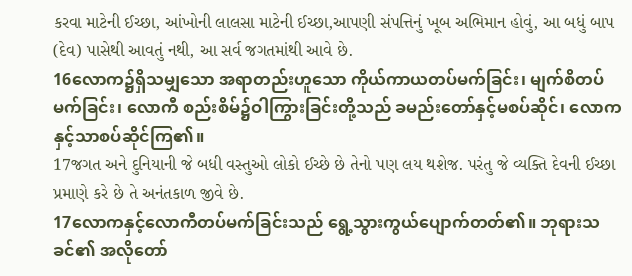કરવા માટેની ઈચ્છા, આંખોની લાલસા માટેની ઈચ્છા,આપણી સંપત્તિનું ખૂબ અભિમાન હોવું, આ બધું બાપ (દેવ) પાસેથી આવતું નથી, આ સર્વ જગતમાંથી આવે છે.
16လောက၌ရှိသမျှသော အရာတည်းဟူသော ကိုယ်ကာယတပ်မက်ခြင်း၊ မျက်စိတပ်မက်ခြင်း၊ လောကီ စည်းစိမ်၌ဝါကြွားခြင်းတို့သည် ခမည်းတော်နှင့်မစပ်ဆိုင်၊ လောကနှင့်သာစပ်ဆိုင်ကြ၏။
17જગત અને દુનિયાની જે બધી વસ્તુઓ લોકો ઈચ્છે છે તેનો પણ લય થશેજ. પરંતુ જે વ્યક્તિ દેવની ઈચ્છા પ્રમાણે કરે છે તે અનંતકાળ જીવે છે.
17လောကနှင့်လောကီတပ်မက်ခြင်းသည် ရွေ့သွားကွယ်ပျောက်တတ်၏။ ဘုရားသခင်၏ အလိုတော်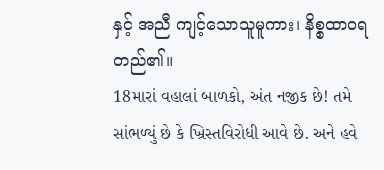နှင့် အညီ ကျင့်သောသူမူကား၊ နိစ္စထာဝရတည်၏။
18મારાં વહાલાં બાળકો, અંત નજીક છે! તમે સાંભળ્યું છે કે ખ્રિસ્તવિરોધી આવે છે. અને હવે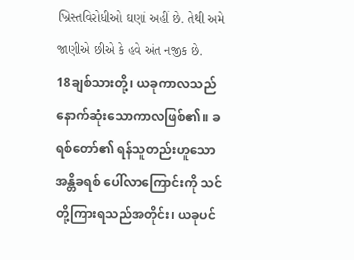ખ્રિસ્તવિરોધીઓ ઘણાં અહીં છે. તેથી અમે જાણીએ છીએ કે હવે અંત નજીક છે.
18ချစ်သားတို့၊ ယခုကာလသည် နောက်ဆုံးသောကာလဖြစ်၏။ ခရစ်တော်၏ ရန်သူတည်းဟူသော အန္တိခရစ် ပေါ်လာကြောင်းကို သင်တို့ကြားရသည်အတိုင်း၊ ယခုပင်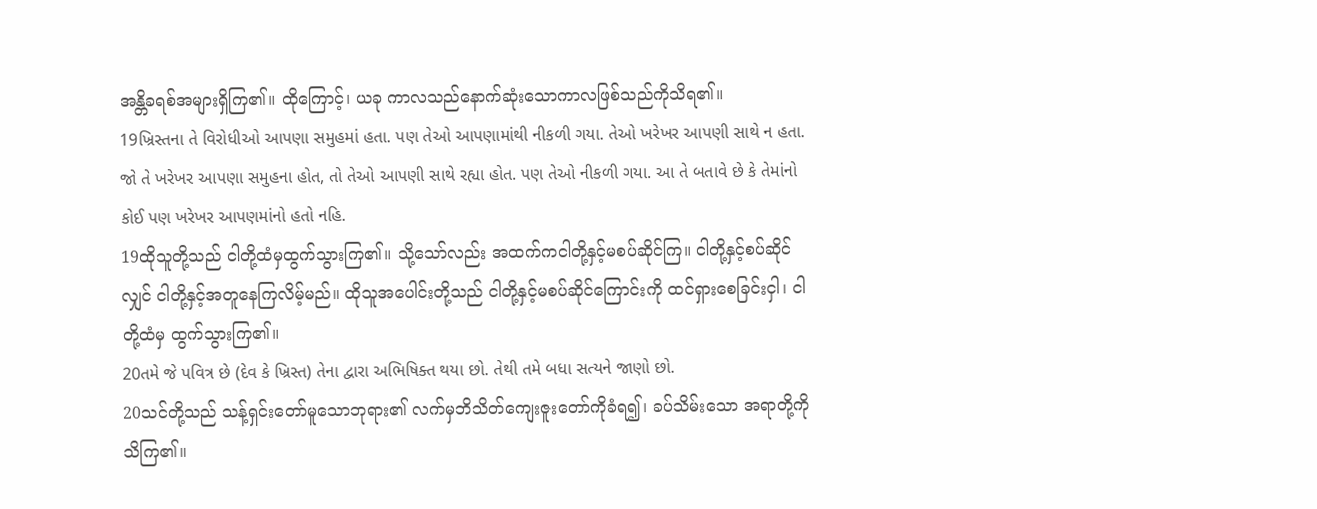အန္တိခရစ်အများရှိကြ၏။ ထိုကြောင့်၊ ယခု ကာလသည်နောက်ဆုံးသောကာလဖြစ်သည်ကိုသိရ၏။
19ખ્રિસ્તના તે વિરોધીઓ આપણા સમુહમાં હતા. પણ તેઓ આપણામાંથી નીકળી ગયા. તેઓ ખરેખર આપણી સાથે ન હતા. જો તે ખરેખર આપણા સમુહના હોત, તો તેઓ આપણી સાથે રહ્યા હોત. પણ તેઓ નીકળી ગયા. આ તે બતાવે છે કે તેમાંનો કોઈ પણ ખરેખર આપણમાંનો હતો નહિ.
19ထိုသူတို့သည် ငါတို့ထံမှထွက်သွားကြ၏။ သို့သော်လည်း အထက်ကငါတို့နှင့်မစပ်ဆိုင်ကြ။ ငါတို့နှင့်စပ်ဆိုင်လျှင် ငါတို့နှင့်အတူနေကြလိမ့်မည်။ ထိုသူအပေါင်းတို့သည် ငါတို့နှင့်မစပ်ဆိုင်ကြောင်းကို ထင်ရှားစေခြင်းငှါ၊ ငါတို့ထံမှ ထွက်သွားကြ၏။
20તમે જે પવિત્ર છે (દેવ કે ખ્રિસ્ત) તેના દ્વારા અભિષિક્ત થયા છો. તેથી તમે બધા સત્યને જાણો છો.
20သင်တို့သည် သန့်ရှင်းတော်မူသောဘုရား၏ လက်မှဘိသိတ်ကျေးဇူးတော်ကိုခံရ၍၊ ခပ်သိမ်းသော အရာတို့ကို သိကြ၏။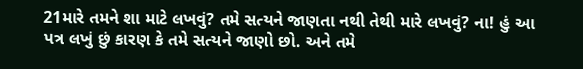21મારે તમને શા માટે લખવું? તમે સત્યને જાણતા નથી તેથી મારે લખવું? ના! હું આ પત્ર લખું છું કારણ કે તમે સત્યને જાણો છો. અને તમે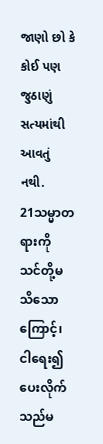જાણો છો કે કોઈ પણ જુઠાણું સત્યમાંથી આવતું નથી.
21သမ္မာတရားကို သင်တို့မသိသောကြောင့်၊ ငါရေး၍ ပေးလိုက်သည်မ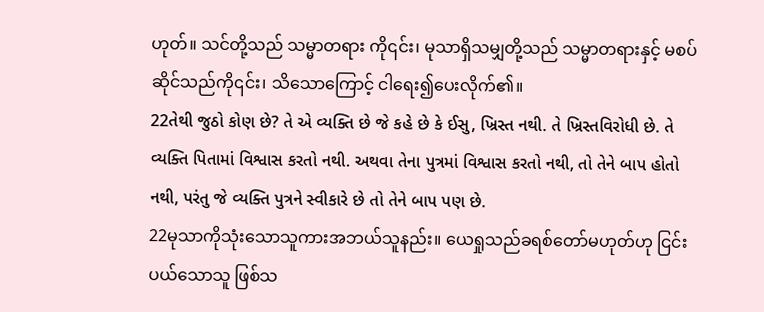ဟုတ်။ သင်တို့သည် သမ္မာတရား ကို၎င်း၊ မုသာရှိသမျှတို့သည် သမ္မာတရားနှင့် မစပ်ဆိုင်သည်ကို၎င်း၊ သိသောကြောင့် ငါရေး၍ပေးလိုက်၏။
22તેથી જુઠો કોણ છે? તે એ વ્યક્તિ છે જે કહે છે કે ઈસુ, ખ્રિસ્ત નથી. તે ખ્રિસ્તવિરોધી છે. તે વ્યક્તિ પિતામાં વિશ્વાસ કરતો નથી. અથવા તેના પુત્રમાં વિશ્વાસ કરતો નથી, તો તેને બાપ હોતો નથી, પરંતુ જે વ્યક્તિ પુત્રને સ્વીકારે છે તો તેને બાપ પણ છે.
22မုသာကိုသုံးသောသူကားအဘယ်သူနည်း။ ယေရှုသည်ခရစ်တော်မဟုတ်ဟု ငြင်းပယ်သောသူ ဖြစ်သ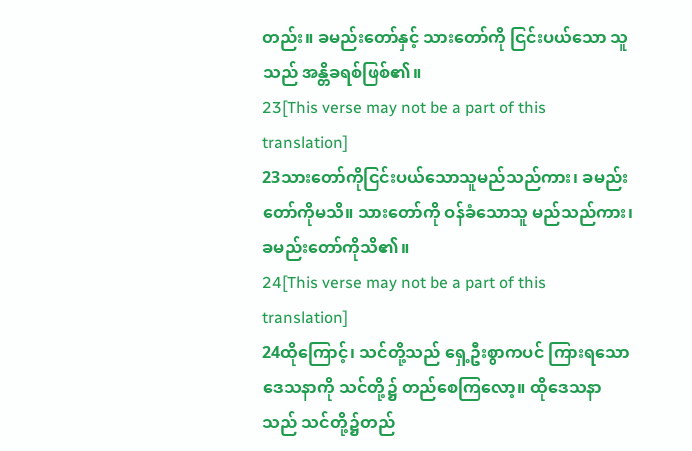တည်း။ ခမည်းတော်နှင့် သားတော်ကို ငြင်းပယ်သော သူသည် အန္တိခရစ်ဖြစ်၏။
23[This verse may not be a part of this translation]
23သားတော်ကိုငြင်းပယ်သောသူမည်သည်ကား၊ ခမည်းတော်ကိုမသိ။ သားတော်ကို ဝန်ခံသောသူ မည်သည်ကား၊ ခမည်းတော်ကိုသိ၏။
24[This verse may not be a part of this translation]
24ထိုကြောင့်၊ သင်တို့သည် ရှေ့ဦးစွာကပင် ကြားရသော ဒေသနာကို သင်တို့၌ တည်စေကြလော့။ ထိုဒေသနာသည် သင်တို့၌တည်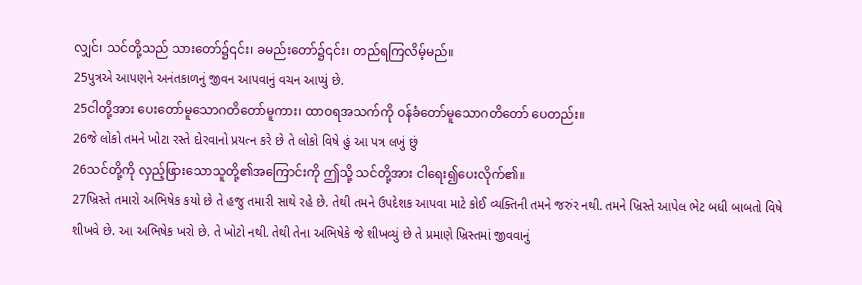လျှင်၊ သင်တို့သည် သားတော်၌၎င်း၊ ခမည်းတော်၌၎င်း၊ တည်ရကြလိမ့်မည်။
25પુત્રએ આપણને અનંતકાળનું જીવન આપવાનું વચન આપ્યું છે.
25ငါတို့အား ပေးတော်မူသောဂတိတော်မူကား၊ ထာဝရအသက်ကို ဝန်ခံတော်မူသောဂတိတော် ပေတည်း။
26જે લોકો તમને ખોટા રસ્તે દોરવાનો પ્રયત્ન કરે છે તે લોકો વિષે હું આ પત્ર લખું છું
26သင်တို့ကို လှည့်ဖြားသောသူတို့၏အကြောင်းကို ဤသို့ သင်တို့အား ငါရေး၍ပေးလိုက်၏။
27ખ્રિસ્તે તમારો અભિષેક કયો છે તે હજુ તમારી સાથે રહે છે. તેથી તમને ઉપદેશક આપવા માટે કોઈ વ્યક્તિની તમને જરુંર નથી. તમને ખ્રિસ્તે આપેલ ભેટ બધી બાબતો વિષે શીખવે છે. આ અભિષેક ખરો છે. તે ખોટો નથી. તેથી તેના અભિષેકે જે શીખવ્યું છે તે પ્રમાણે ખ્રિસ્તમાં જીવવાનું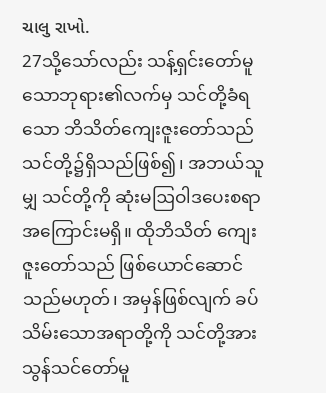ચાલુ રાખો.
27သို့သော်လည်း သန့်ရှင်းတော်မူသောဘုရား၏လက်မှ သင်တို့ခံရသော ဘိသိတ်ကျေးဇူးတော်သည် သင်တို့၌ရှိသည်ဖြစ်၍၊ အဘယ်သူမျှ သင်တို့ကို ဆုံးမဩဝါဒပေးစရာအကြောင်းမရှိ။ ထိုဘိသိတ် ကျေးဇူးတော်သည် ဖြစ်ယောင်ဆောင်သည်မဟုတ်၊ အမှန်ဖြစ်လျက် ခပ်သိမ်းသောအရာတို့ကို သင်တို့အား သွန်သင်တော်မူ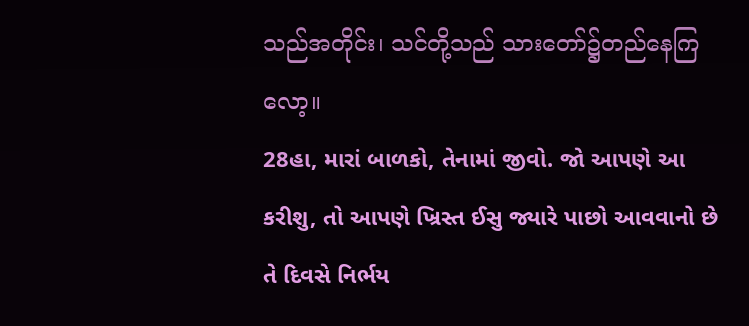သည်အတိုင်း၊ သင်တို့သည် သားတော်၌တည်နေကြလော့။
28હા, મારાં બાળકો, તેનામાં જીવો. જો આપણે આ કરીશુ, તો આપણે ખ્રિસ્ત ઈસુ જ્યારે પાછો આવવાનો છે તે દિવસે નિર્ભય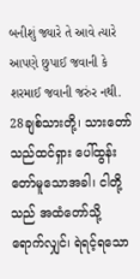બનીશું જ્યારે તે આવે ત્યારે આપણે છુપાઈ જવાની કે શરમાઈ જવાની જરુંર નથી.
28ချစ်သားတို့၊ သားတော်သည်ထင်ရှား ပေါ်ထွန်းတော်မူသောအခါ၊ ငါတို့သည် အထံတော်သို့ ရောက်လျှင်၊ ရဲရင့်ရသော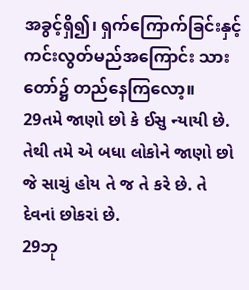အခွင့်ရှိ၍၊ ရှက်ကြောက်ခြင်းနှင့် ကင်းလွတ်မည်အကြောင်း သားတော်၌ တည်နေကြလော့။
29તમે જાણો છો કે ઈસુ ન્યાયી છે. તેથી તમે એ બધા લોકોને જાણો છો જે સાચું હોય તે જ તે કરે છે. તે દેવનાં છોકરાં છે.
29ဘု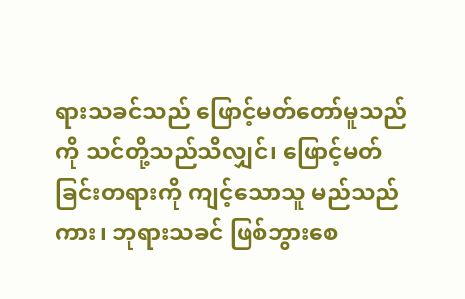ရားသခင်သည် ဖြောင့်မတ်တော်မူသည်ကို သင်တို့သည်သိလျှင်၊ ဖြောင့်မတ်ခြင်းတရားကို ကျင့်သောသူ မည်သည်ကား၊ ဘုရားသခင် ဖြစ်ဘွားစေ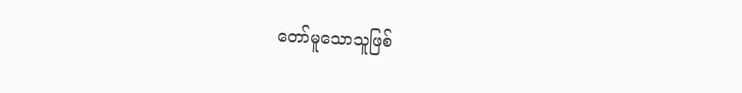တော်မူသောသူဖြစ်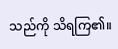သည်ကို သိရကြ၏။